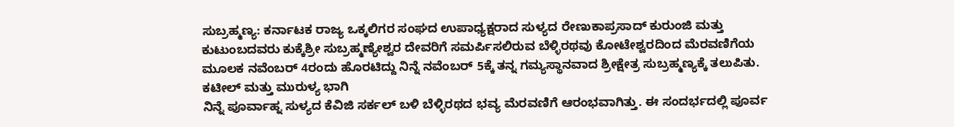ಸುಬ್ರಹ್ಮಣ್ಯ: ಕರ್ನಾಟಕ ರಾಜ್ಯ ಒಕ್ಕಲಿಗರ ಸಂಘದ ಉಪಾಧ್ಯಕ್ಷರಾದ ಸುಳ್ಯದ ರೇಣುಕಾಪ್ರಸಾದ್ ಕುರುಂಜಿ ಮತ್ತು ಕುಟುಂಬದವರು ಕುಕ್ಕೆಶ್ರೀ ಸುಬ್ರಹ್ಮಣ್ಯೇಶ್ವರ ದೇವರಿಗೆ ಸಮರ್ಪಿಸಲಿರುವ ಬೆಳ್ಳಿರಥವು ಕೋಟೇಶ್ವರದಿಂದ ಮೆರವಣಿಗೆಯ ಮೂಲಕ ನವೆಂಬರ್ 4ರಂದು ಹೊರಟಿದ್ದು ನಿನ್ನೆ ನವೆಂಬರ್ 5ಕ್ಕೆ ತನ್ನ ಗಮ್ಯಸ್ಥಾನವಾದ ಶ್ರೀಕ್ಷೇತ್ರ ಸುಬ್ರಹ್ಮಣ್ಯಕ್ಕೆ ತಲುಪಿತು.
ಕಟೀಲ್ ಮತ್ತು ಮುರುಳ್ಯ ಭಾಗಿ
ನಿನ್ನೆ ಪೂರ್ವಾಹ್ನ ಸುಳ್ಯದ ಕೆವಿಜಿ ಸರ್ಕಲ್ ಬಳಿ ಬೆಳ್ಳಿರಥದ ಭವ್ಯ ಮೆರವಣಿಗೆ ಆರಂಭವಾಗಿತ್ತು. ಈ ಸಂದರ್ಭದಲ್ಲಿ ಪೂರ್ವ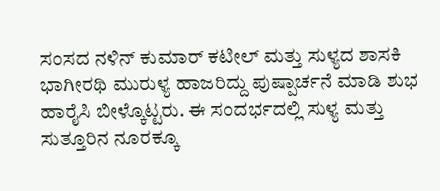ಸಂಸದ ನಳಿನ್ ಕುಮಾರ್ ಕಟೀಲ್ ಮತ್ತು ಸುಳ್ಯದ ಶಾಸಕಿ ಭಾಗೀರಥಿ ಮುರುಳ್ಯ ಹಾಜರಿದ್ದು ಪುಷ್ಪಾರ್ಚನೆ ಮಾಡಿ ಶುಭ ಹಾರೈಸಿ ಬೀಳ್ಕೊಟ್ಟರು. ಈ ಸಂದರ್ಭದಲ್ಲಿ ಸುಳ್ಯ ಮತ್ತು ಸುತ್ತೂರಿನ ನೂರಕ್ಕೂ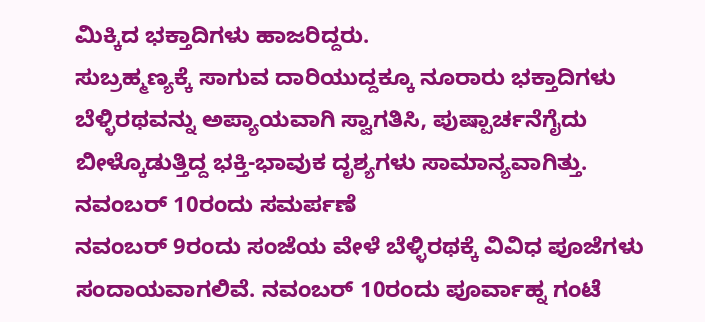ಮಿಕ್ಕಿದ ಭಕ್ತಾದಿಗಳು ಹಾಜರಿದ್ದರು.
ಸುಬ್ರಹ್ಮಣ್ಯಕ್ಕೆ ಸಾಗುವ ದಾರಿಯುದ್ದಕ್ಕೂ ನೂರಾರು ಭಕ್ತಾದಿಗಳು ಬೆಳ್ಳಿರಥವನ್ನು ಅಪ್ಯಾಯವಾಗಿ ಸ್ವಾಗತಿಸಿ, ಪುಷ್ಪಾರ್ಚನೆಗೈದು ಬೀಳ್ಕೊಡುತ್ತಿದ್ದ ಭಕ್ತಿ-ಭಾವುಕ ದೃಶ್ಯಗಳು ಸಾಮಾನ್ಯವಾಗಿತ್ತು.
ನವಂಬರ್ 10ರಂದು ಸಮರ್ಪಣೆ
ನವಂಬರ್ 9ರಂದು ಸಂಜೆಯ ವೇಳೆ ಬೆಳ್ಳಿರಥಕ್ಕೆ ವಿವಿಧ ಪೂಜೆಗಳು ಸಂದಾಯವಾಗಲಿವೆ. ನವಂಬರ್ 10ರಂದು ಪೂರ್ವಾಹ್ನ ಗಂಟೆ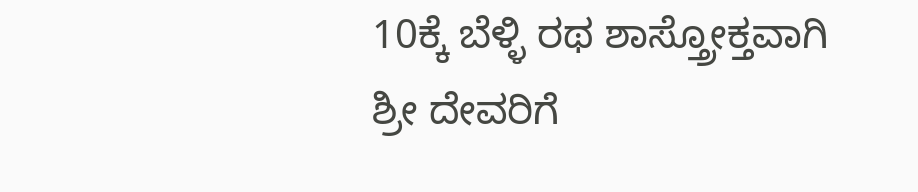10ಕ್ಕೆ ಬೆಳ್ಳಿ ರಥ ಶಾಸ್ತ್ರೋಕ್ತವಾಗಿ ಶ್ರೀ ದೇವರಿಗೆ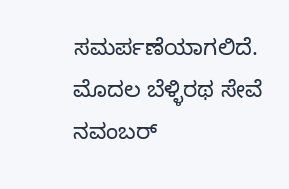ಸಮರ್ಪಣೆಯಾಗಲಿದೆ.
ಮೊದಲ ಬೆಳ್ಳಿರಥ ಸೇವೆ
ನವಂಬರ್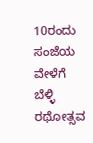10ರಂದು ಸಂಜೆಯ ವೇಳೆಗೆ ಬೆಳ್ಳಿ ರಥೋತ್ಸವ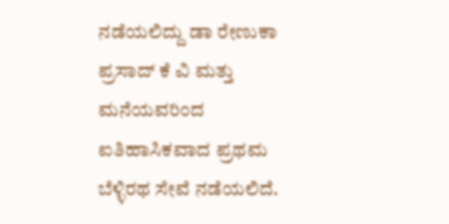ನಡೆಯಲಿದ್ದು ಡಾ ರೇಣುಕಾ ಪ್ರಸಾದ್ ಕೆ ವಿ ಮತ್ತು ಮನೆಯವರಿಂದ ಐತಿಹಾಸಿಕವಾದ ಪ್ರಥಮ ಬೆಳ್ಳಿರಥ ಸೇವೆ ನಡೆಯಲಿದೆ.